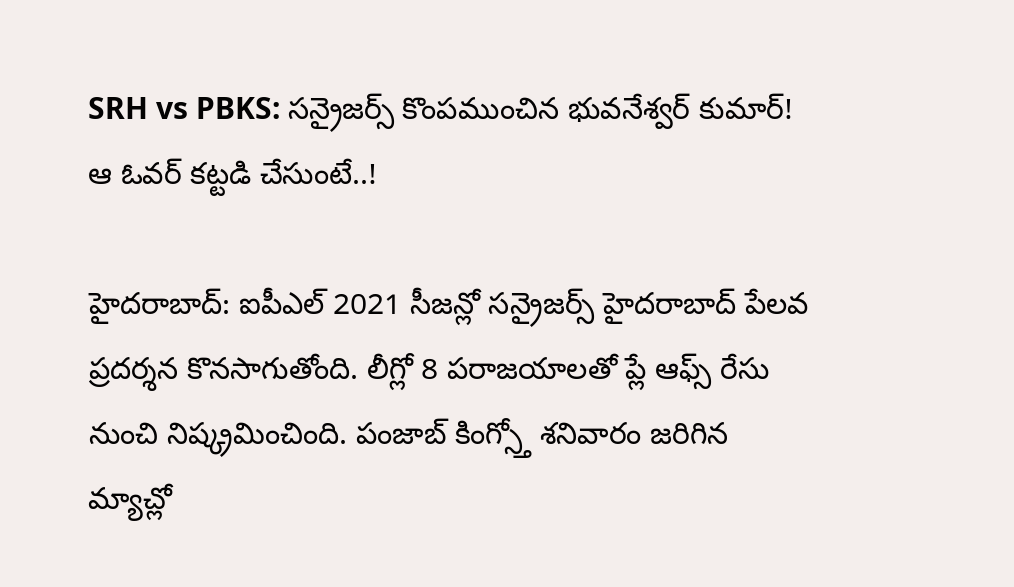SRH vs PBKS: సన్రైజర్స్ కొంపముంచిన భువనేశ్వర్ కుమార్! ఆ ఓవర్ కట్టడి చేసుంటే..!

హైదరాబాద్: ఐపీఎల్ 2021 సీజన్లో సన్రైజర్స్ హైదరాబాద్ పేలవ ప్రదర్శన కొనసాగుతోంది. లీగ్లో 8 పరాజయాలతో ప్లే ఆఫ్స్ రేసు నుంచి నిష్క్రమించింది. పంజాబ్ కింగ్స్తో శనివారం జరిగిన మ్యాచ్లో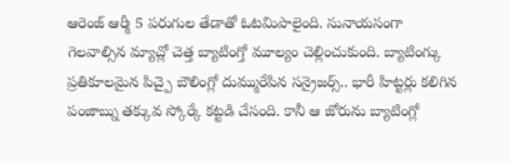ఆరెంజ్ ఆర్మీ 5 పరుగుల తేడాతో ఓటమిపాలైంది. సునాయసంగా గెలవాల్సిన మ్యాచ్లో చెత్త బ్యాటింగ్తో మూల్యం చెల్లించుకుంది. బ్యాటింగ్కు ప్రతికూలమైన పిచ్పై బౌలింగ్లో దుమ్మురేపిన సన్రైజర్స్.. భారీ హిట్టర్లు కలిగిన పంజాబ్ను తక్కువ స్కోర్కే కట్టడి చేసంది. కానీ ఆ జోరును బ్యాటింగ్లో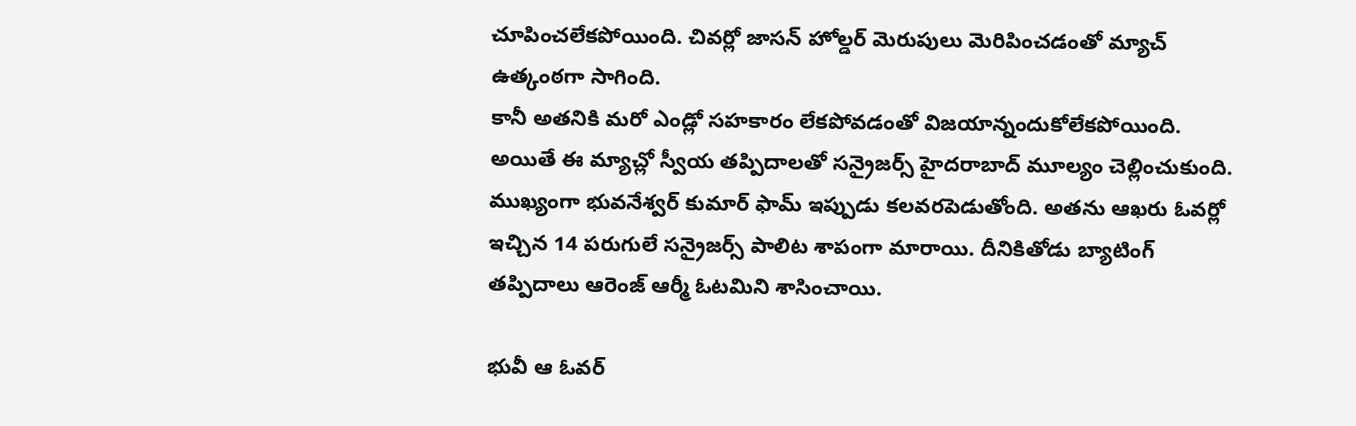చూపించలేకపోయింది. చివర్లో జాసన్ హోల్డర్ మెరుపులు మెరిపించడంతో మ్యాచ్ ఉత్కంఠగా సాగింది.
కానీ అతనికి మరో ఎండ్లో సహకారం లేకపోవడంతో విజయాన్నందుకోలేకపోయింది. అయితే ఈ మ్యాచ్లో స్వీయ తప్పిదాలతో సన్రైజర్స్ హైదరాబాద్ మూల్యం చెల్లించుకుంది. ముఖ్యంగా భువనేశ్వర్ కుమార్ ఫామ్ ఇప్పుడు కలవరపెడుతోంది. అతను ఆఖరు ఓవర్లో ఇచ్చిన 14 పరుగులే సన్రైజర్స్ పాలిట శాపంగా మారాయి. దీనికితోడు బ్యాటింగ్ తప్పిదాలు ఆరెంజ్ ఆర్మీ ఓటమిని శాసించాయి.

భువీ ఆ ఓవర్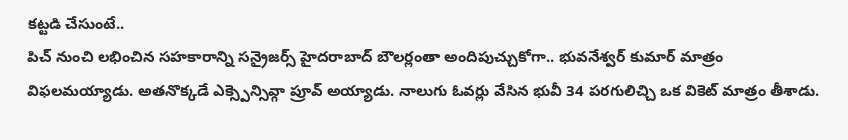కట్టడి చేసుంటే..
పిచ్ నుంచి లభించిన సహకారాన్ని సన్రైజర్స్ హైదరాబాద్ బౌలర్లంతా అందిపుచ్చుకోగా.. భువనేశ్వర్ కుమార్ మాత్రం విఫలమయ్యాడు. అతనొక్కడే ఎక్స్పెన్సివ్గా ప్రూవ్ అయ్యాడు. నాలుగు ఓవర్లు వేసిన భువీ 34 పరగులిచ్చి ఒక వికెట్ మాత్రం తీశాడు.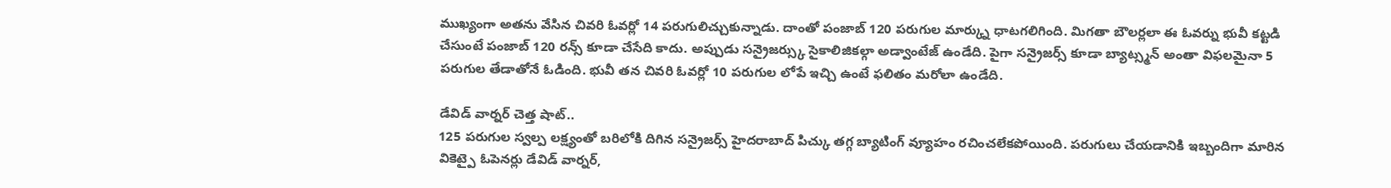ముఖ్యంగా అతను వేసిన చివరి ఓవర్లో 14 పరుగులిచ్చుకున్నాడు. దాంతో పంజాబ్ 120 పరుగుల మార్క్ను ధాటగలిగింది. మిగతా బౌలర్లలా ఈ ఓవర్ను భువీ కట్టడి చేసుంటే పంజాబ్ 120 రన్స్ కూడా చేసేది కాదు. అప్పుడు సన్రైజర్స్కు సైకాలిజికల్గా అడ్వాంటేజ్ ఉండేది. పైగా సన్రైజర్స్ కూడా బ్యాట్స్మన్ అంతా విఫలమైనా 5 పరుగుల తేడాతోనే ఓడింది. భువీ తన చివరి ఓవర్లో 10 పరుగుల లోపే ఇచ్చి ఉంటే ఫలితం మరోలా ఉండేది.

డేవిడ్ వార్నర్ చెత్త షాట్..
125 పరుగుల స్వల్ప లక్ష్యంతో బరిలోకి దిగిన సన్రైజర్స్ హైదరాబాద్ పిచ్కు తగ్గ బ్యాటింగ్ వ్యూహం రచించలేకపోయింది. పరుగులు చేయడానికి ఇబ్బందిగా మారిన వికెట్పై ఓపెనర్లు డేవిడ్ వార్నర్,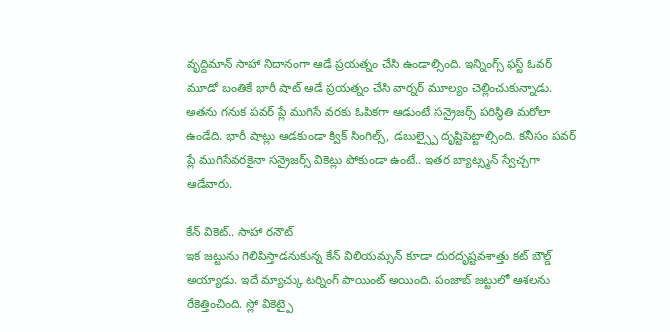వృద్దిమాన్ సాహా నిదానంగా ఆడే ప్రయత్నం చేసి ఉండాల్సింది. ఇన్నింగ్స్ ఫస్ట్ ఓవర్ మూడో బంతికే భారీ షాట్ ఆడే ప్రయత్నం చేసి వార్నర్ మూల్యం చెల్లించుకున్నాడు. అతను గనుక పవర్ ప్లే ముగిసే వరకు ఓపికగా ఆడుంటే సన్రైజర్స్ పరిస్థితి మరోలా ఉండేది. భారీ షాట్లు ఆడకుండా క్విక్ సింగిల్స్, డబుల్స్పై దృష్టిపెట్టాల్సింది. కనీసం పవర్ ప్లే ముగిసేవరకైనా సన్రైజర్స్ వికెట్లు పోకుండా ఉంటే.. ఇతర బ్యాట్స్మన్ స్వేచ్చగా ఆడేవారు.

కేన్ వికెట్.. సాహా రనౌట్
ఇక జట్టును గెలిపిస్తాడనుకున్న కేన్ విలియమ్సన్ కూడా దురదృష్టవశాత్తు కట్ బౌల్డ్ అయ్యాడు. ఇదే మ్యాచ్కు టర్నింగ్ పాయింట్ అయింది. పంజాబ్ జట్టులో ఆశలను రేకెత్తించింది. స్లో వికెట్పై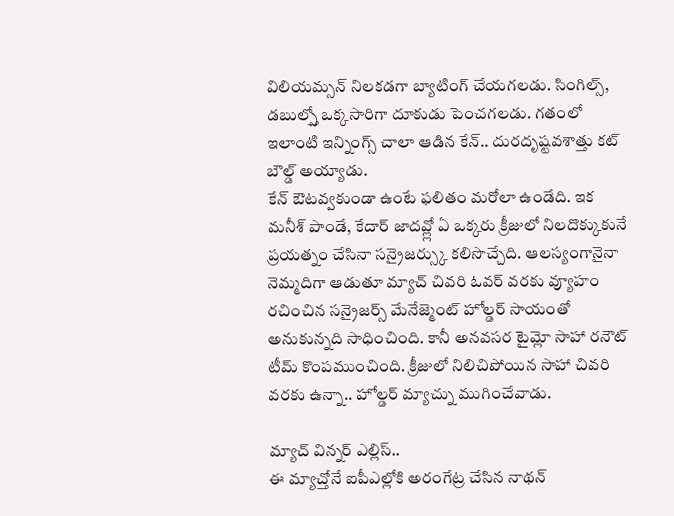విలియమ్సన్ నిలకడగా బ్యాటింగ్ చేయగలడు. సింగిల్స్, డబుల్స్తో ఒక్కసారిగా దూకుడు పెంచగలడు. గతంలో ఇలాంటి ఇన్నింగ్స్ చాలా ఆడిన కేన్.. దురదృష్టవశాత్తు కట్ బౌల్డ్ అయ్యాడు.
కేన్ ఔటవ్వకుండా ఉంటే ఫలితం మరోలా ఉండేది. ఇక మనీశ్ పాండే, కేదార్ జాదవ్ల్లో ఏ ఒక్కరు క్రీజులో నిలదొక్కుకునే ప్రయత్నం చేసినా సన్రైజర్స్కు కలిసొచ్చేది. ఆలస్యంగానైనా నెమ్మదిగా ఆడుతూ మ్యాచ్ చివరి ఓవర్ వరకు వ్యూహం రచించిన సన్రైజర్స్ మేనేజ్మెంట్ హోల్డర్ సాయంతో అనుకున్నది సాధించింది. కానీ అనవసర టైమ్లో సాహా రనౌట్ టీమ్ కొంపముంచింది. క్రీజులో నిలిచిపోయిన సాహా చివరి వరకు ఉన్నా.. హోల్డర్ మ్యాచ్ను ముగించేవాడు.

మ్యాచ్ విన్నర్ ఎల్లిస్..
ఈ మ్యాచ్తోనే ఐపీఎల్లోకి అరంగేట్ర చేసిన నాథన్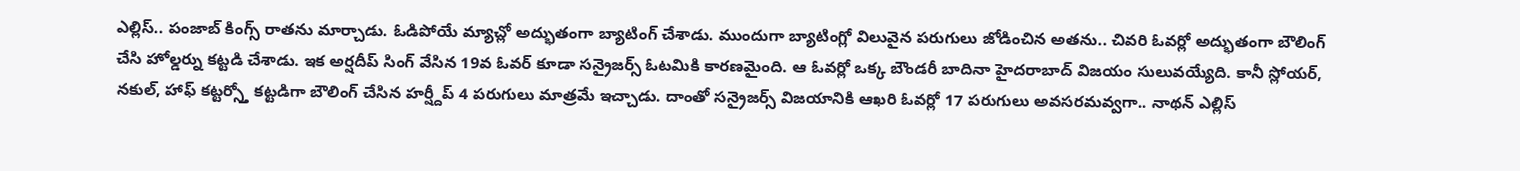ఎల్లిస్.. పంజాబ్ కింగ్స్ రాతను మార్చాడు. ఓడిపోయే మ్యాచ్లో అద్భుతంగా బ్యాటింగ్ చేశాడు. ముందుగా బ్యాటింగ్లో విలువైన పరుగులు జోడించిన అతను.. చివరి ఓవర్లో అద్భుతంగా బౌలింగ్ చేసి హోల్డర్ను కట్టడి చేశాడు. ఇక అర్షదీప్ సింగ్ వేసిన 19వ ఓవర్ కూడా సన్రైజర్స్ ఓటమికి కారణమైంది. ఆ ఓవర్లో ఒక్క బౌండరీ బాదినా హైదరాబాద్ విజయం సులువయ్యేది. కానీ స్లోయర్, నకుల్, హాఫ్ కట్టర్స్తో కట్టడిగా బౌలింగ్ చేసిన హర్ష్దీప్ 4 పరుగులు మాత్రమే ఇచ్చాడు. దాంతో సన్రైజర్స్ విజయానికి ఆఖరి ఓవర్లో 17 పరుగులు అవసరమవ్వగా.. నాథన్ ఎల్లిస్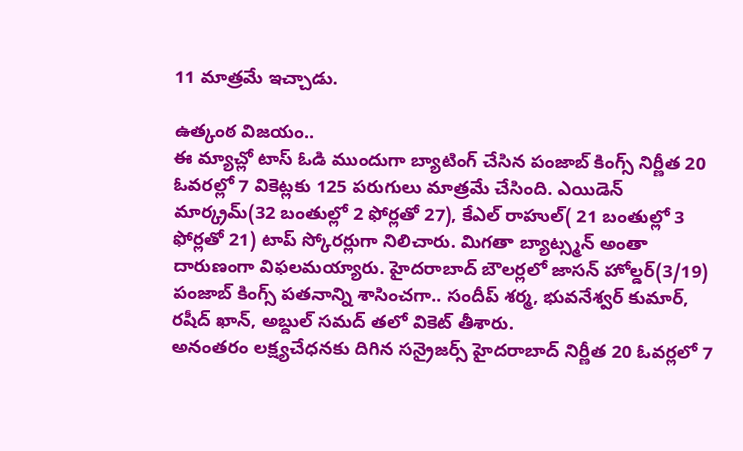11 మాత్రమే ఇచ్చాడు.

ఉత్కంఠ విజయం..
ఈ మ్యాచ్లో టాస్ ఓడి ముందుగా బ్యాటింగ్ చేసిన పంజాబ్ కింగ్స్ నిర్ణీత 20 ఓవరల్లో 7 వికెట్లకు 125 పరుగులు మాత్రమే చేసింది. ఎయిడెన్ మార్క్రమ్(32 బంతుల్లో 2 ఫోర్లతో 27), కేఎల్ రాహుల్( 21 బంతుల్లో 3 ఫోర్లతో 21) టాప్ స్కోరర్లుగా నిలిచారు. మిగతా బ్యాట్స్మన్ అంతా దారుణంగా విఫలమయ్యారు. హైదరాబాద్ బౌలర్లలో జాసన్ హోల్డర్(3/19) పంజాబ్ కింగ్స్ పతనాన్ని శాసించగా.. సందీప్ శర్మ, భువనేశ్వర్ కుమార్, రషీద్ ఖాన్, అబ్దుల్ సమద్ తలో వికెట్ తీశారు.
అనంతరం లక్ష్యచేధనకు దిగిన సన్రైజర్స్ హైదరాబాద్ నిర్ణీత 20 ఓవర్లలో 7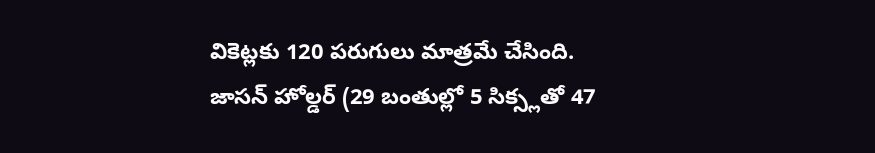వికెట్లకు 120 పరుగులు మాత్రమే చేసింది. జాసన్ హోల్డర్ (29 బంతుల్లో 5 సిక్స్లతో 47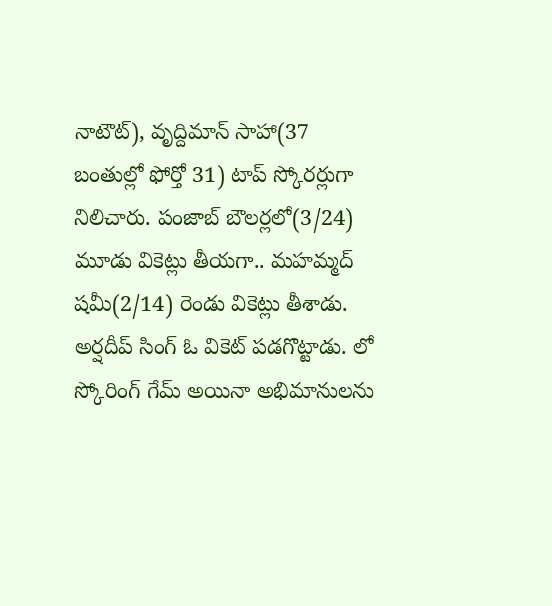నాటౌట్), వృద్దిమాన్ సాహా(37 బంతుల్లో ఫోర్తో 31) టాప్ స్కోరర్లుగా నిలిచారు. పంజాబ్ బౌలర్లలో(3/24) మూడు వికెట్లు తీయగా.. మహమ్మద్ షమీ(2/14) రెండు వికెట్లు తీశాడు. అర్షదీప్ సింగ్ ఓ వికెట్ పడగొట్టాడు. లో స్కోరింగ్ గేమ్ అయినా అభిమానులను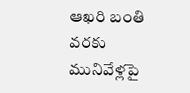ఆఖరి బంతి వరకు మునివేళ్లపై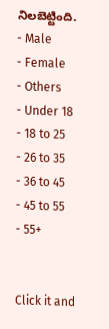నిలబెట్టింది.
- Male
- Female
- Others
- Under 18
- 18 to 25
- 26 to 35
- 36 to 45
- 45 to 55
- 55+


Click it and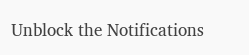Unblock the Notifications